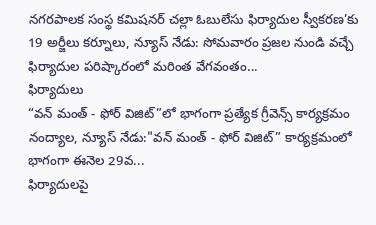నగరపాలక సంస్థ కమిషనర్ చల్లా ఓబులేసు ఫిర్యాదుల స్వీకరణ’కు 19 అర్జీలు కర్నూలు, న్యూస్ నేడు: సోమవారం ప్రజల నుండి వచ్చే ఫిర్యాదుల పరిష్కారంలో మరింత వేగవంతం...
ఫిర్యాదులు
“వన్ మంత్ - ఫోర్ విజిట్”లో భాగంగా ప్రత్యేక గ్రీవెన్స్ కార్యక్రమం నంద్యాల, న్యూస్ నేడు:"వన్ మంత్ - ఫోర్ విజిట్” కార్యక్రమంలో భాగంగా ఈనెల 29వ...
ఫిర్యాదులపై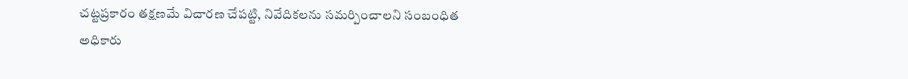చట్టప్రకారం తక్షణమే విచారణ చేపట్టి, నివేదికలను సమర్పించాలని సంబంధిత అధికారు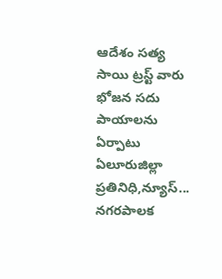ఆదేశం సత్య సాయి ట్రస్ట్ వారు భోజన సదు పాయాలను ఏర్పాటు ఏలూరుజిల్లా ప్రతినిధి,న్యూస్...
నగరపాలక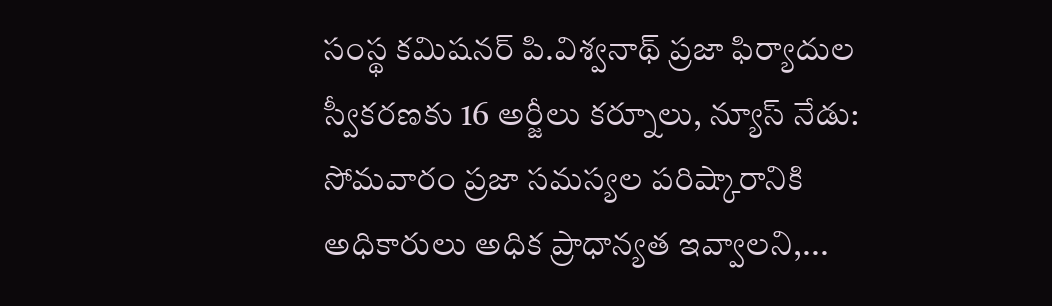సంస్థ కమిషనర్ పి.విశ్వనాథ్ ప్రజా ఫిర్యాదుల స్వీకరణకు 16 అర్జీలు కర్నూలు, న్యూస్ నేడు: సోమవారం ప్రజా సమస్యల పరిష్కారానికి అధికారులు అధిక ప్రాధాన్యత ఇవ్వాలని,...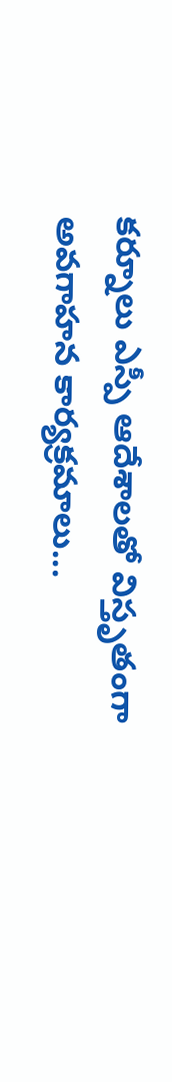కర్నూలు ఎస్పీ ఆదేశాలతో విస్తృతంగా అవగాహన కార్యక్రమాలు...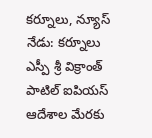కర్నూలు, న్యూస్ నేడు: కర్నూలు ఎస్పీ శ్రీ విక్రాంత్ పాటిల్ ఐపియస్ ఆదేశాల మేరకు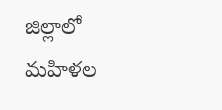జిల్లాలో మహిళల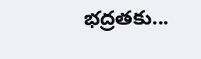భద్రతకు...